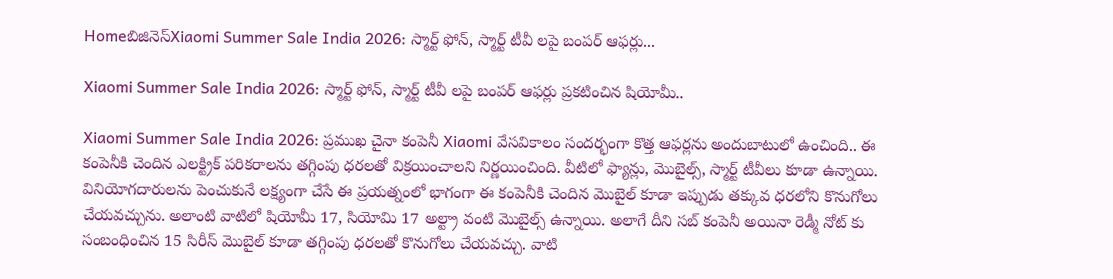Homeబిజినెస్Xiaomi Summer Sale India 2026: స్మార్ట్ ఫోన్, స్మార్ట్ టీవీ లపై బంపర్ ఆఫర్లు...

Xiaomi Summer Sale India 2026: స్మార్ట్ ఫోన్, స్మార్ట్ టీవీ లపై బంపర్ ఆఫర్లు ప్రకటించిన షియోమీ..

Xiaomi Summer Sale India 2026: ప్రముఖ చైనా కంపెనీ Xiaomi వేసవికాలం సందర్భంగా కొత్త ఆఫర్లను అందుబాటులో ఉంచింది.. ఈ కంపెనీకి చెందిన ఎలక్ట్రిక్ పరికరాలను తగ్గింపు ధరలతో విక్రయించాలని నిర్ణయించింది. వీటిలో ఫ్యాన్లు, మొబైల్స్, స్మార్ట్ టీవీలు కూడా ఉన్నాయి. వినియోగదారులను పెంచుకునే లక్ష్యంగా చేసే ఈ ప్రయత్నంలో భాగంగా ఈ కంపెనీకి చెందిన మొబైల్ కూడా ఇప్పుడు తక్కువ ధరలోని కొనుగోలు చేయవచ్చును. అలాంటి వాటిలో షియోమీ 17, సియోమి 17 అల్ట్రా వంటి మొబైల్స్ ఉన్నాయి. అలాగే దీని సబ్ కంపెనీ అయినా రెడ్మీ నోట్ కు సంబంధించిన 15 సిరీస్ మొబైల్ కూడా తగ్గింపు ధరలతో కొనుగోలు చేయవచ్చు. వాటి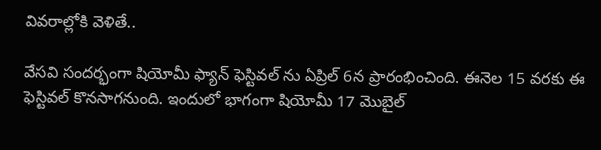వివరాల్లోకి వెళితే..

వేసవి సందర్భంగా షియోమీ ఫ్యాన్ ఫెస్టివల్ ను ఏప్రిల్ 6న ప్రారంభించింది. ఈనెల 15 వరకు ఈ ఫెస్టివల్ కొనసాగనుంది. ఇందులో భాగంగా షియోమీ 17 మొబైల్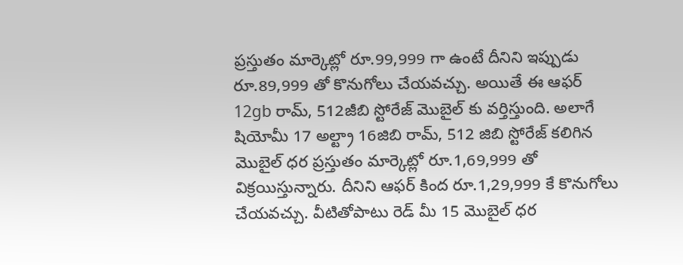ప్రస్తుతం మార్కెట్లో రూ.99,999 గా ఉంటే దీనిని ఇప్పుడు రూ.89,999 తో కొనుగోలు చేయవచ్చు. అయితే ఈ ఆఫర్ 12gb రామ్, 512జీబి స్టోరేజ్ మొబైల్ కు వర్తిస్తుంది. అలాగే షియోమీ 17 అల్ట్రా 16జిబి రామ్, 512 జిబి స్టోరేజ్ కలిగిన మొబైల్ ధర ప్రస్తుతం మార్కెట్లో రూ.1,69,999 తో విక్రయిస్తున్నారు. దీనిని ఆఫర్ కింద రూ.1,29,999 కే కొనుగోలు చేయవచ్చు. వీటితోపాటు రెడ్ మీ 15 మొబైల్ ధర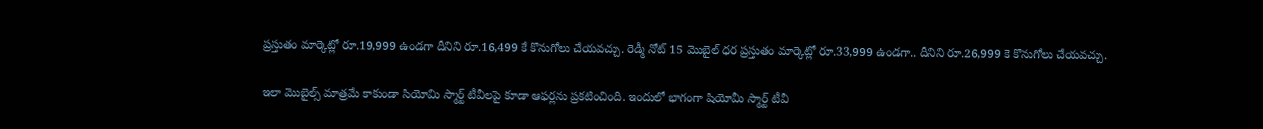ప్రస్తుతం మార్కెట్లో రూ.19,999 ఉండగా దీనిని రూ.16,499 కే కొనుగోలు చేయవచ్చు. రెడ్మీ నోట్ 15 మొబైల్ ధర ప్రస్తుతం మార్కెట్లో రూ.33,999 ఉండగా.. దీనిని రూ.26,999 కె కొనుగోలు చేయవచ్చు.

ఇలా మొబైల్స్ మాత్రమే కాకుండా సియోమి స్మార్ట్ టీవీలపై కూడా ఆఫర్లను ప్రకటించింది. ఇందులో భాగంగా షియోమీ స్మార్ట్ టీవీ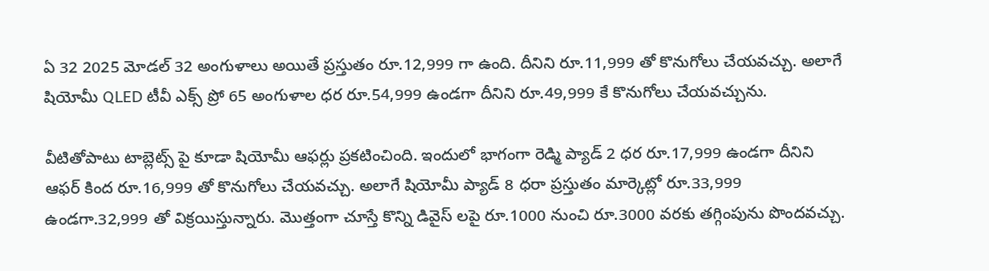ఏ 32 2025 మోడల్ 32 అంగుళాలు అయితే ప్రస్తుతం రూ.12,999 గా ఉంది. దీనిని రూ.11,999 తో కొనుగోలు చేయవచ్చు. అలాగే షియోమీ QLED టీవీ ఎక్స్ ప్రో 65 అంగుళాల ధర రూ.54,999 ఉండగా దీనిని రూ.49,999 కే కొనుగోలు చేయవచ్చును.

వీటితోపాటు టాబ్లెట్స్ పై కూడా షియోమీ ఆఫర్లు ప్రకటించింది. ఇందులో భాగంగా రెడ్మి ప్యాడ్ 2 ధర రూ.17,999 ఉండగా దీనిని ఆఫర్ కింద రూ.16,999 తో కొనుగోలు చేయవచ్చు. అలాగే షియోమీ ప్యాడ్ 8 ధరా ప్రస్తుతం మార్కెట్లో రూ.33,999 ఉండగా.32,999 తో విక్రయిస్తున్నారు. మొత్తంగా చూస్తే కొన్ని డివైస్ లపై రూ.1000 నుంచి రూ.3000 వరకు తగ్గింపును పొందవచ్చు.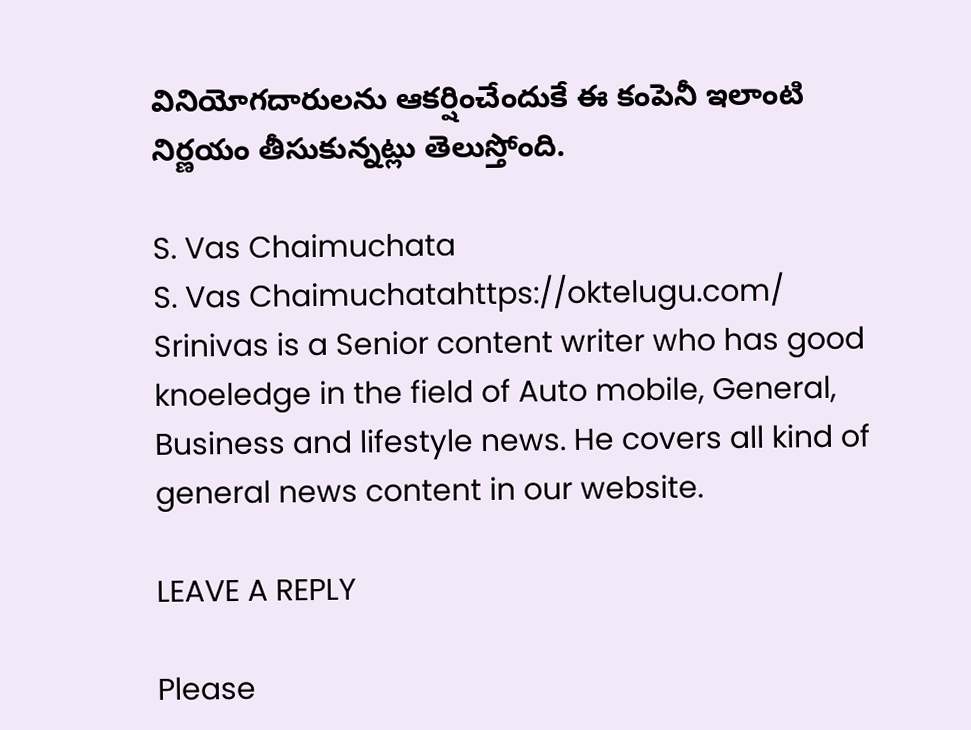వినియోగదారులను ఆకర్షించేందుకే ఈ కంపెనీ ఇలాంటి నిర్ణయం తీసుకున్నట్లు తెలుస్తోంది.

S. Vas Chaimuchata
S. Vas Chaimuchatahttps://oktelugu.com/
Srinivas is a Senior content writer who has good knoeledge in the field of Auto mobile, General, Business and lifestyle news. He covers all kind of general news content in our website.

LEAVE A REPLY

Please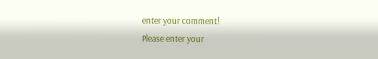enter your comment!
Please enter your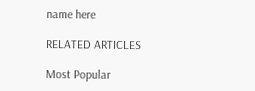name here

RELATED ARTICLES

Most Popular